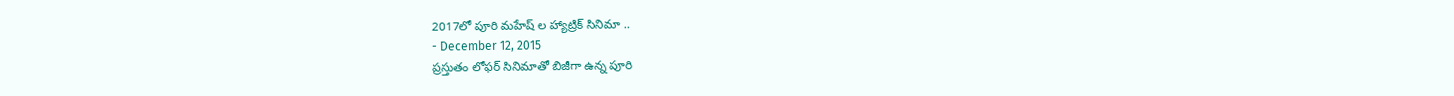2017లో పూరి మహేష్ ల హ్యాట్రిక్ సినిమా ..
- December 12, 2015
ప్రస్తుతం లోఫర్ సినిమాతో బిజీగా ఉన్న పూరి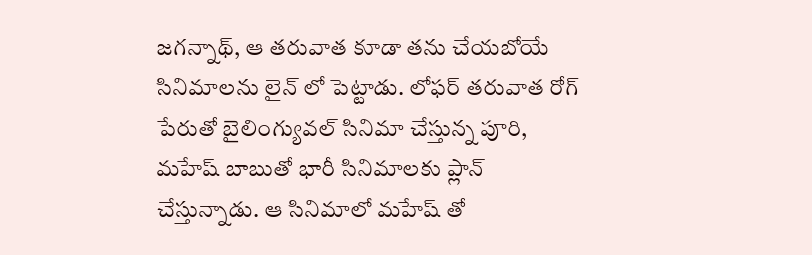జగన్నాథ్, ఆ తరువాత కూడా తను చేయబోయే సినిమాలను లైన్ లో పెట్టాడు. లోఫర్ తరువాత రోగ్ పేరుతో బైలింగ్యువల్ సినిమా చేస్తున్న పూరి, మహేష్ బాబుతో భారీ సినిమాలకు ప్లాన్ చేస్తున్నాడు. ఆ సినిమాలో మహేష్ తో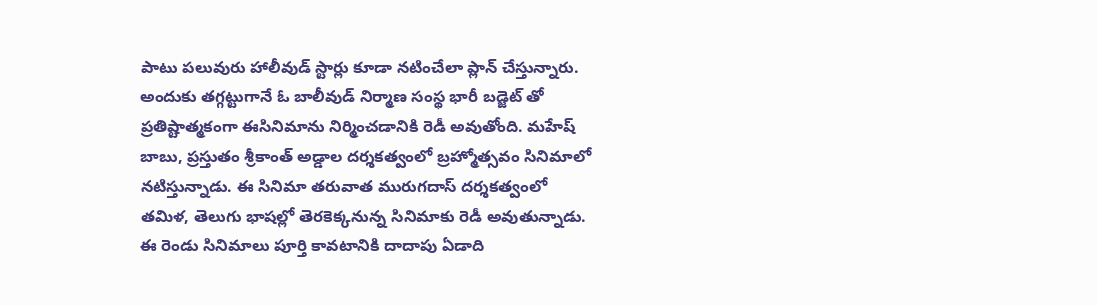పాటు పలువురు హాలీవుడ్ స్టార్లు కూడా నటించేలా ప్లాన్ చేస్తున్నారు. అందుకు తగ్గట్టుగానే ఓ బాలీవుడ్ నిర్మాణ సంస్థ భారీ బడ్జెట్ తో ప్రతిష్టాత్మకంగా ఈసినిమాను నిర్మించడానికి రెడీ అవుతోంది. మహేష్ బాబు, ప్రస్తుతం శ్రీకాంత్ అడ్డాల దర్శకత్వంలో బ్రహ్మోత్సవం సినిమాలో నటిస్తున్నాడు. ఈ సినిమా తరువాత మురుగదాస్ దర్శకత్వంలో తమిళ, తెలుగు భాషల్లో తెరకెక్కనున్న సినిమాకు రెడీ అవుతున్నాడు. ఈ రెండు సినిమాలు పూర్తి కావటానికి దాదాపు ఏడాది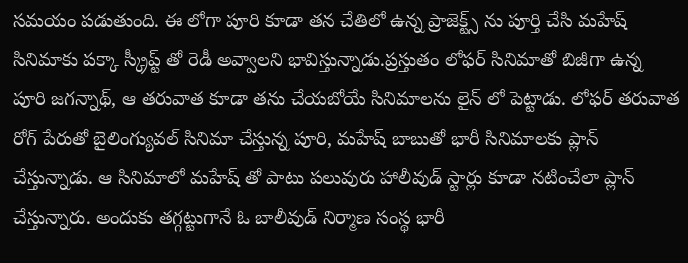సమయం పడుతుంది. ఈ లోగా పూరి కూడా తన చేతిలో ఉన్న ప్రాజెక్ట్స్ ను పూర్తి చేసి మహేష్ సినిమాకు పక్కా స్క్రీప్ట్ తో రెడీ అవ్వాలని భావిస్తున్నాడు.ప్రస్తుతం లోఫర్ సినిమాతో బిజీగా ఉన్న పూరి జగన్నాథ్, ఆ తరువాత కూడా తను చేయబోయే సినిమాలను లైన్ లో పెట్టాడు. లోఫర్ తరువాత రోగ్ పేరుతో బైలింగ్యువల్ సినిమా చేస్తున్న పూరి, మహేష్ బాబుతో భారీ సినిమాలకు ప్లాన్ చేస్తున్నాడు. ఆ సినిమాలో మహేష్ తో పాటు పలువురు హాలీవుడ్ స్టార్లు కూడా నటించేలా ప్లాన్ చేస్తున్నారు. అందుకు తగ్గట్టుగానే ఓ బాలీవుడ్ నిర్మాణ సంస్థ భారీ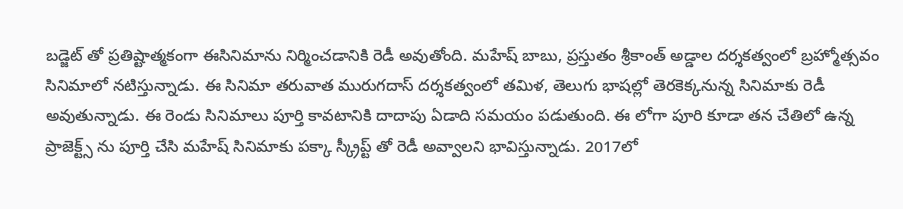బడ్జెట్ తో ప్రతిష్టాత్మకంగా ఈసినిమాను నిర్మించడానికి రెడీ అవుతోంది. మహేష్ బాబు, ప్రస్తుతం శ్రీకాంత్ అడ్డాల దర్శకత్వంలో బ్రహ్మోత్సవం సినిమాలో నటిస్తున్నాడు. ఈ సినిమా తరువాత మురుగదాస్ దర్శకత్వంలో తమిళ, తెలుగు భాషల్లో తెరకెక్కనున్న సినిమాకు రెడీ అవుతున్నాడు. ఈ రెండు సినిమాలు పూర్తి కావటానికి దాదాపు ఏడాది సమయం పడుతుంది. ఈ లోగా పూరి కూడా తన చేతిలో ఉన్న ప్రాజెక్ట్స్ ను పూర్తి చేసి మహేష్ సినిమాకు పక్కా స్క్రీప్ట్ తో రెడీ అవ్వాలని భావిస్తున్నాడు. 2017లో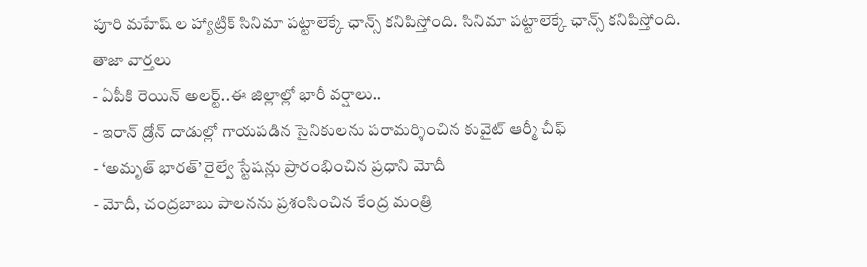పూరి మహేష్ ల హ్యాట్రిక్ సినిమా పట్టాలెక్కే ఛాన్స్ కనిపిస్తోంది. సినిమా పట్టాలెక్కే ఛాన్స్ కనిపిస్తోంది.
తాజా వార్తలు
- ఏపీకి రెయిన్ అలర్ట్..ఈ జిల్లాల్లో భారీ వర్షాలు..
- ఇరాన్ డ్రోన్ దాడుల్లో గాయపడిన సైనికులను పరామర్శించిన కువైట్ ఆర్మీ చీఫ్
- ‘అమృత్ భారత్’ రైల్వే స్టేషన్లు ప్రారంభించిన ప్రధాని మోదీ
- మోదీ, చంద్రబాబు పాలనను ప్రశంసించిన కేంద్ర మంత్రి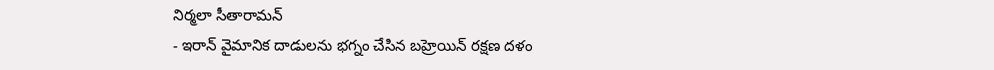నిర్మలా సీతారామన్
- ఇరాన్ వైమానిక దాడులను భగ్నం చేసిన బహ్రెయిన్ రక్షణ దళం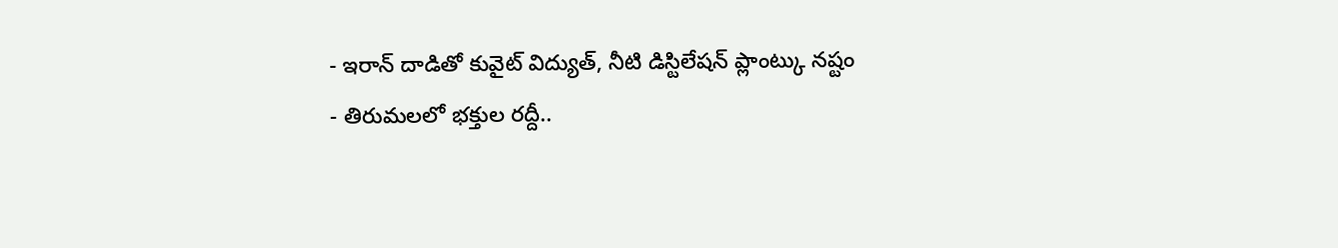- ఇరాన్ దాడితో కువైట్ విద్యుత్, నీటి డిస్టిలేషన్ ప్లాంట్కు నష్టం
- తిరుమలలో భక్తుల రద్దీ..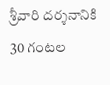శ్రీవారి దర్శనానికి 30 గంటల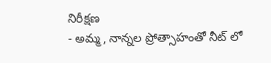నిరీక్షణ
- అమ్మ, నాన్నల ప్రోత్సాహంతో నీట్ లో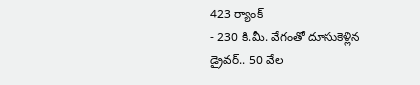423 ర్యాంక్
- 230 కి.మీ. వేగంతో దూసుకెళ్లిన డ్రైవర్.. 50 వేల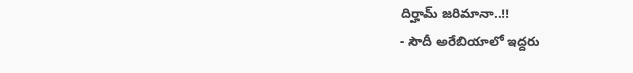దిర్హామ్ జరిమానా..!!
- సౌదీ అరేబియాలో ఇద్దరు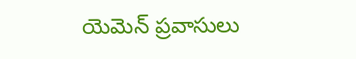యెమెన్ ప్రవాసులు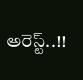అరెస్ట్..!!